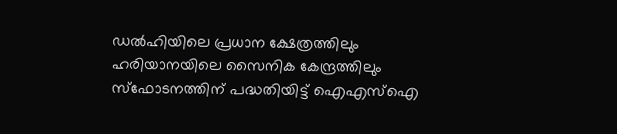ഡൽഹിയിലെ പ്രധാന ക്ഷേത്രത്തിലും ഹരിയാനയിലെ സൈനിക കേന്ദ്രത്തിലും സ്ഫോടനത്തിന് പദ്ധതിയിട്ട് ഐഎസ്ഐ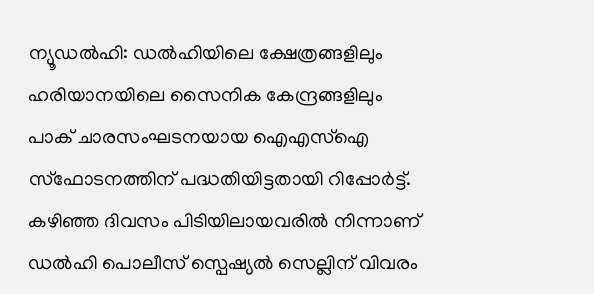ന്യൂഡൽഹി: ഡൽഹിയിലെ ക്ഷേത്രങ്ങളിലും ഹരിയാനയിലെ സൈനിക കേന്ദ്രങ്ങളിലും പാക് ചാരസംഘടനയായ ഐഎസ്ഐ സ്ഫോടനത്തിന് പദ്ധതിയിട്ടതായി റിപ്പോർട്ട്. കഴിഞ്ഞ ദിവസം പിടിയിലായവരിൽ നിന്നാണ് ഡൽഹി പൊലീസ് സ്പെഷ്യൽ സെല്ലിന് വിവരം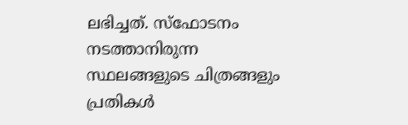ലഭിച്ചത്. സ്ഫോടനം നടത്താനിരുന്ന സ്ഥലങ്ങളുടെ ചിത്രങ്ങളും പ്രതികൾ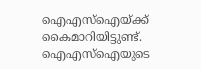ഐഎസ്ഐയ്ക്ക് കൈമാറിയിട്ടുണ്ട്.
ഐഎസ്ഐയുടെ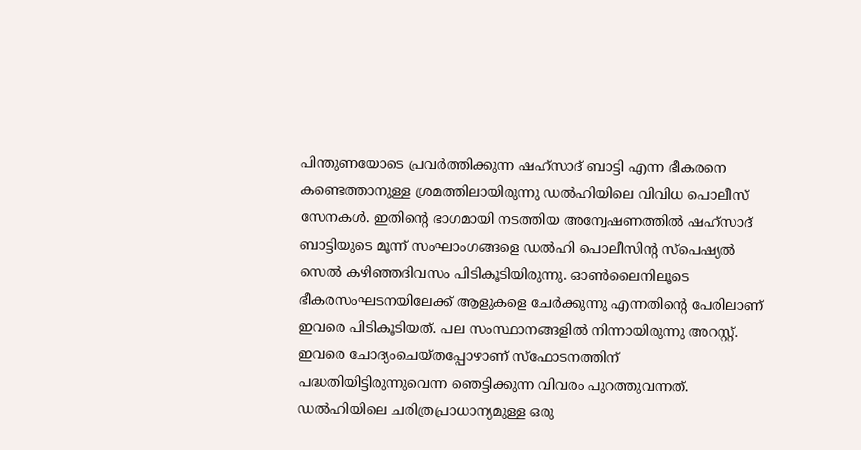പിന്തുണയോടെ പ്രവർത്തിക്കുന്ന ഷഹ്സാദ് ബാട്ടി എന്ന ഭീകരനെ കണ്ടെത്താനുള്ള ശ്രമത്തിലായിരുന്നു ഡൽഹിയിലെ വിവിധ പൊലീസ് സേനകൾ. ഇതിന്റെ ഭാഗമായി നടത്തിയ അന്വേഷണത്തിൽ ഷഹ്സാദ് ബാട്ടിയുടെ മൂന്ന് സംഘാംഗങ്ങളെ ഡൽഹി പൊലീസിന്റ സ്പെഷ്യൽ സെൽ കഴിഞ്ഞദിവസം പിടികൂടിയിരുന്നു. ഓൺലൈനിലൂടെ ഭീകരസംഘടനയിലേക്ക് ആളുകളെ ചേർക്കുന്നു എന്നതിന്റെ പേരിലാണ് ഇവരെ പിടികൂടിയത്. പല സംസ്ഥാനങ്ങളിൽ നിന്നായിരുന്നു അറസ്റ്റ്. ഇവരെ ചോദ്യംചെയ്തപ്പോഴാണ് സ്ഫോടനത്തിന് പദ്ധതിയിട്ടിരുന്നുവെന്ന ഞെട്ടിക്കുന്ന വിവരം പുറത്തുവന്നത്.
ഡൽഹിയിലെ ചരിത്രപ്രാധാന്യമുള്ള ഒരു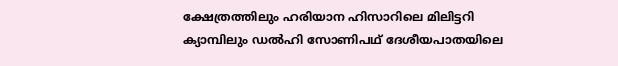ക്ഷേത്രത്തിലും ഹരിയാന ഹിസാറിലെ മിലിട്ടറി ക്യാമ്പിലും ഡൽഹി സോണിപഥ് ദേശീയപാതയിലെ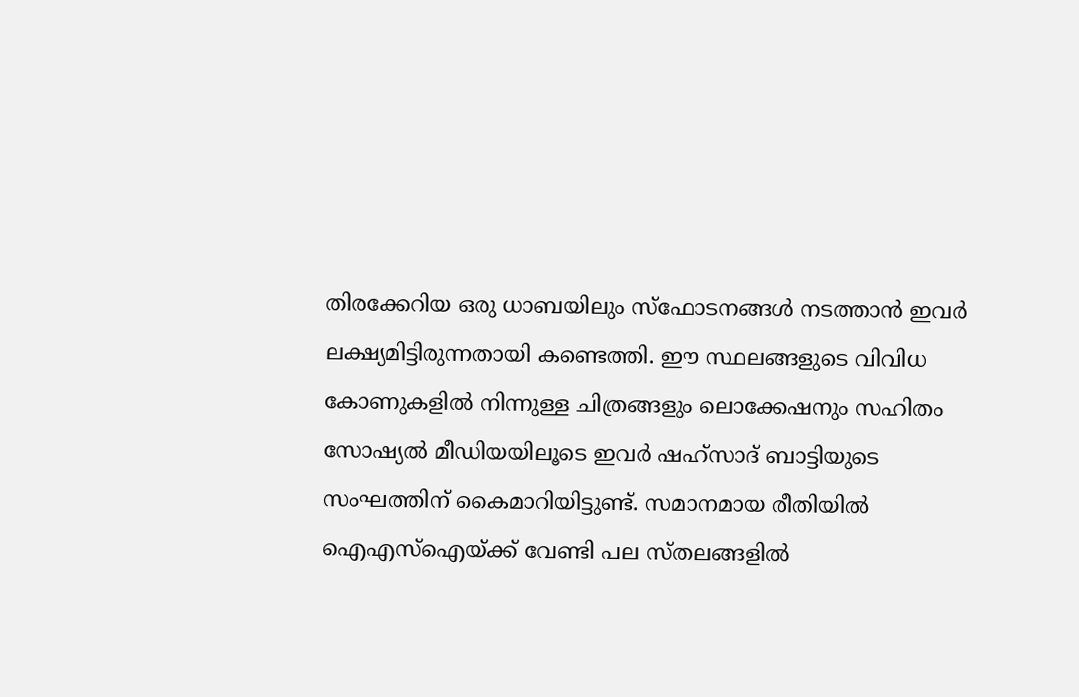തിരക്കേറിയ ഒരു ധാബയിലും സ്ഫോടനങ്ങൾ നടത്താൻ ഇവർ ലക്ഷ്യമിട്ടിരുന്നതായി കണ്ടെത്തി. ഈ സ്ഥലങ്ങളുടെ വിവിധ കോണുകളിൽ നിന്നുള്ള ചിത്രങ്ങളും ലൊക്കേഷനും സഹിതം സോഷ്യൽ മീഡിയയിലൂടെ ഇവർ ഷഹ്സാദ് ബാട്ടിയുടെ സംഘത്തിന് കൈമാറിയിട്ടുണ്ട്. സമാനമായ രീതിയിൽ ഐഎസ്ഐയ്ക്ക് വേണ്ടി പല സ്തലങ്ങളിൽ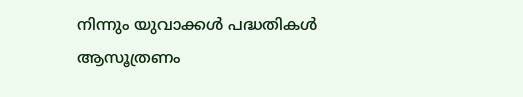നിന്നും യുവാക്കൾ പദ്ധതികൾ ആസൂത്രണം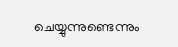ചെയ്യുന്നുണ്ടെന്നും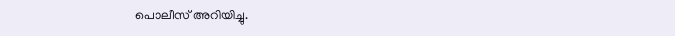പൊലീസ് അറിയിച്ചു.